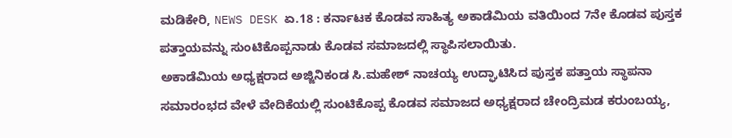ಮಡಿಕೇರಿ, NEWS DESK ಏ.18 : ಕರ್ನಾಟಕ ಕೊಡವ ಸಾಹಿತ್ಯ ಅಕಾಡೆಮಿಯ ವತಿಯಿಂದ 7ನೇ ಕೊಡವ ಪುಸ್ತಕ ಪತ್ತಾಯವನ್ನು ಸುಂಟಿಕೊಪ್ಪನಾಡು ಕೊಡವ ಸಮಾಜದಲ್ಲಿ ಸ್ಥಾಪಿಸಲಾಯಿತು.
ಅಕಾಡೆಮಿಯ ಅಧ್ಯಕ್ಷರಾದ ಅಜ್ಜಿನಿಕಂಡ ಸಿ.ಮಹೇಶ್ ನಾಚಯ್ಯ ಉದ್ಘಾಟಿಸಿದ ಪುಸ್ತಕ ಪತ್ತಾಯ ಸ್ಥಾಪನಾ ಸಮಾರಂಭದ ವೇಳೆ ವೇದಿಕೆಯಲ್ಲಿ ಸುಂಟಿಕೊಪ್ಪ ಕೊಡವ ಸಮಾಜದ ಅಧ್ಯಕ್ಷರಾದ ಚೇಂದ್ರಿಮಡ ಕರುಂಬಯ್ಯ,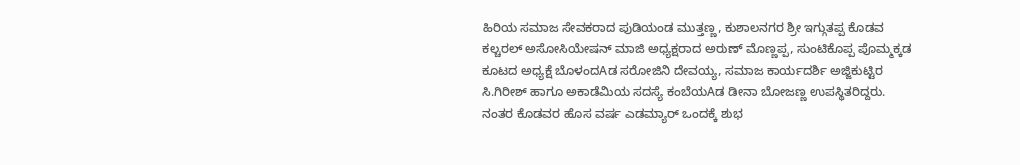ಹಿರಿಯ ಸಮಾಜ ಸೇವಕರಾದ ಪುಡಿಯಂಡ ಮುತ್ತಣ್ಣ, ಕುಶಾಲನಗರ ಶ್ರೀ ಇಗ್ಗುತಪ್ಪ ಕೊಡವ ಕಲ್ಚರಲ್ ಅಸೋಸಿಯೇಷನ್ ಮಾಜಿ ಅಧ್ಯಕ್ಷರಾದ ಅರುಣ್ ಮೊಣ್ಣಪ್ಪ, ಸುಂಟಿಕೊಪ್ಪ ಪೊಮ್ಮಕ್ಕಡ ಕೂಟದ ಅಧ್ಯಕ್ಷೆ ಬೊಳಂದAಡ ಸರೋಜಿನಿ ದೇವಯ್ಯ, ಸಮಾಜ ಕಾರ್ಯದರ್ಶಿ ಅಜ್ಜಿಕುಟ್ಟಿರ ಸಿ.ಗಿರೀಶ್ ಹಾಗೂ ಅಕಾಡೆಮಿಯ ಸದಸ್ಯೆ ಕಂಬೆಯAಡ ಡೀನಾ ಬೋಜಣ್ಣ ಉಪಸ್ಥಿತರಿದ್ದರು.
ನಂತರ ಕೊಡವರ ಹೊಸ ವರ್ಷ ಎಡಮ್ಯಾರ್ ಒಂದಕ್ಕೆ ಶುಭ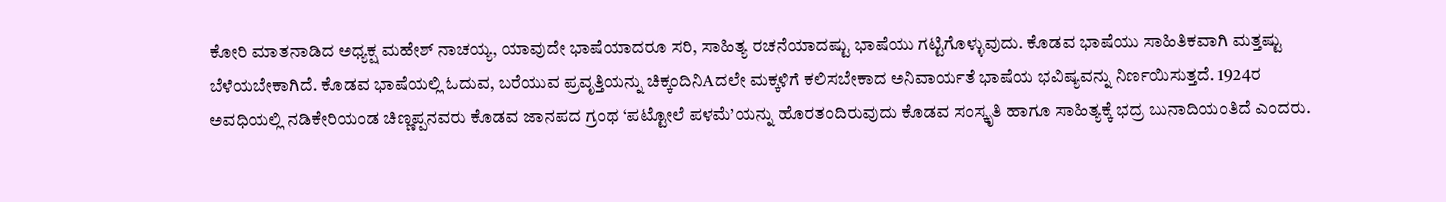ಕೋರಿ ಮಾತನಾಡಿದ ಅಧ್ಯಕ್ಷ ಮಹೇಶ್ ನಾಚಯ್ಯ, ಯಾವುದೇ ಭಾಷೆಯಾದರೂ ಸರಿ, ಸಾಹಿತ್ಯ ರಚನೆಯಾದಷ್ಟು ಭಾಷೆಯು ಗಟ್ಟಿಗೊಳ್ಳುವುದು. ಕೊಡವ ಭಾಷೆಯು ಸಾಹಿತಿಕವಾಗಿ ಮತ್ತಷ್ಟು ಬೆಳೆಯಬೇಕಾಗಿದೆ. ಕೊಡವ ಭಾಷೆಯಲ್ಲಿ ಓದುವ, ಬರೆಯುವ ಪ್ರವೃತ್ತಿಯನ್ನು ಚಿಕ್ಕಂದಿನಿAದಲೇ ಮಕ್ಕಳಿಗೆ ಕಲಿಸಬೇಕಾದ ಅನಿವಾರ್ಯತೆ ಭಾಷೆಯ ಭವಿಷ್ಯವನ್ನು ನಿರ್ಣಯಿಸುತ್ತದೆ. 1924ರ ಅವಧಿಯಲ್ಲಿ ನಡಿಕೇರಿಯಂಡ ಚಿಣ್ಣಪ್ಪನವರು ಕೊಡವ ಜಾನಪದ ಗ್ರಂಥ ‘ಪಟ್ಟೋಲೆ ಪಳಮೆ’ಯನ್ನು ಹೊರತಂದಿರುವುದು ಕೊಡವ ಸಂಸ್ಕೃತಿ ಹಾಗೂ ಸಾಹಿತ್ಯಕ್ಕೆ ಭದ್ರ ಬುನಾದಿಯಂತಿದೆ ಎಂದರು.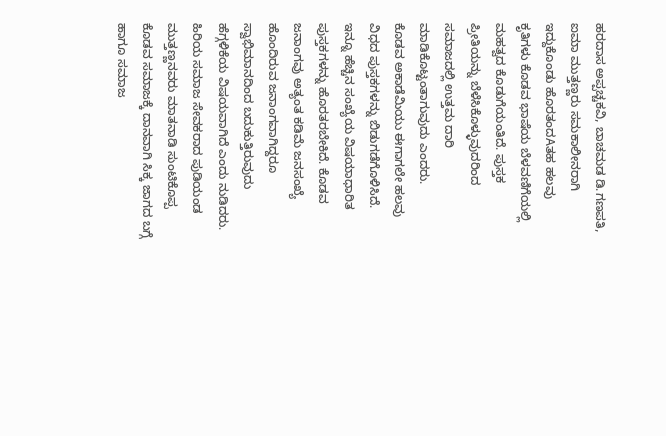ಹರದಾಸ ಅಪ್ಪಚ್ಚಕವಿ, ಬಾಚಮಡ ಡಿ.ಗಣಪತಿ, ಐಮಾ ಮುತ್ತಣ್ಣರು ಸಮಕಾಲೀನರಾಗಿ ಇದ್ದುಕೊಂಡು ಹೊರತಂದAತಹ ಹಲವು ಕೃತಿಗಳು ಕೊಡವ ಭಾಷೆಯ ಬೆಳವಣಿಗೆಯಲ್ಲಿ ಮಹತ್ವದ ಕೊಡುಗೆಯಂತಿದೆ. ಪುಸ್ತಕ ಪ್ರೀತಿಯನ್ನು ಬೆಳೆಸಿಕೊಳ್ಳುವುದರಿಂದ ಸಮಾಜದಲ್ಲಿ ಉತ್ತಮ ದಾರಿ ಮಾಡಿಕೊಟ್ಟಂತಾಗುವುದು ಎಂದರು.
ಕೊಡವ ಅಕಾಡೆಮಿಯು ಈಗಾಗಲೇ ಹಲವು ವಿಧದ ಪುಸ್ತಕಗಳನ್ನು ಬಿಡುಗಡೆಗೊಳಿಸಿದೆ. ಇನ್ನೂ ಹೆಚ್ಚಿನ ಸಂಖ್ಯೆಯ ವಿಷಯಾಧಾರಿತ ಪುಸ್ತಕಗಳನ್ನು ಹೊರತರಬೇಕಿದೆ. ಕೊಡವ ಜನಾಂಗವು ಅತ್ಯಂತ ಕಡಿಮೆ ಜನಸಂಖ್ಯೆ ಹೊಂದಿರುವ ಜನಾಂಗವಾಗಿದ್ದರೂ ಸ್ವಾಭಿಮಾನದಿಂದ ಬದುಕುತ್ತಿರುವುದು ಹೆಗ್ಗಳಿಕೆಯ ವಿಷಯವಾಗಿದೆ ಎಂದು ನುಡಿದರು.
ಹಿರಿಯ ಸಮಾಜ ಸೇವಕರಾದ ಪುಡಿಯಂಡ ಮುತ್ತಣ್ಣನವರು ಮಾತನಾಡಿ ಸುಂಟಿಕೊಪ್ಪ ಕೊಡವ ಸಮಾಜಕ್ಕೆ ದಾನವಾಗಿ ಸಿಕ್ಕ ಜಾಗದ ಬಗ್ಗೆ ಹಾಗೂ ಸಮಾಜ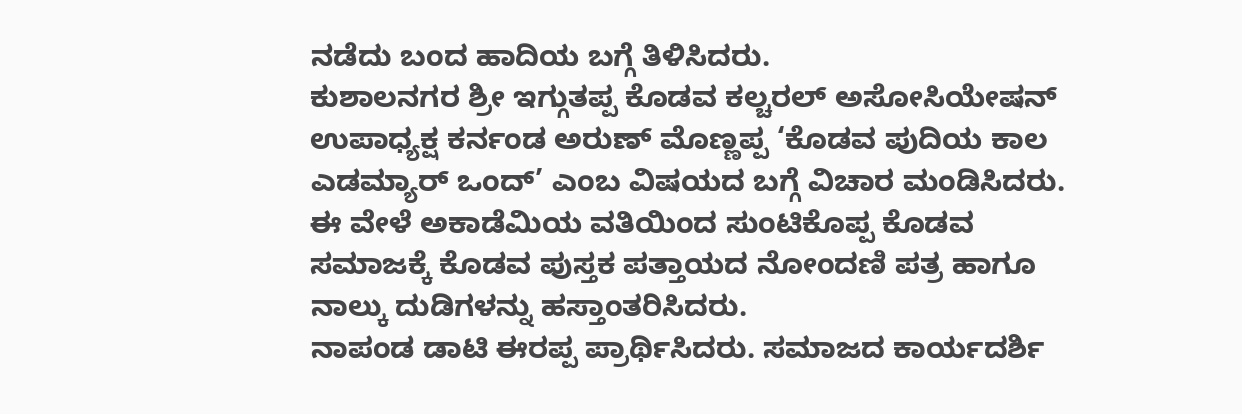ನಡೆದು ಬಂದ ಹಾದಿಯ ಬಗ್ಗೆ ತಿಳಿಸಿದರು.
ಕುಶಾಲನಗರ ಶ್ರೀ ಇಗ್ಗುತಪ್ಪ ಕೊಡವ ಕಲ್ಚರಲ್ ಅಸೋಸಿಯೇಷನ್ ಉಪಾಧ್ಯಕ್ಷ ಕರ್ನಂಡ ಅರುಣ್ ಮೊಣ್ಣಪ್ಪ ‘ಕೊಡವ ಪುದಿಯ ಕಾಲ ಎಡಮ್ಯಾರ್ ಒಂದ್’ ಎಂಬ ವಿಷಯದ ಬಗ್ಗೆ ವಿಚಾರ ಮಂಡಿಸಿದರು.
ಈ ವೇಳೆ ಅಕಾಡೆಮಿಯ ವತಿಯಿಂದ ಸುಂಟಿಕೊಪ್ಪ ಕೊಡವ ಸಮಾಜಕ್ಕೆ ಕೊಡವ ಪುಸ್ತಕ ಪತ್ತಾಯದ ನೋಂದಣಿ ಪತ್ರ ಹಾಗೂ ನಾಲ್ಕು ದುಡಿಗಳನ್ನು ಹಸ್ತಾಂತರಿಸಿದರು.
ನಾಪಂಡ ಡಾಟಿ ಈರಪ್ಪ ಪ್ರಾರ್ಥಿಸಿದರು. ಸಮಾಜದ ಕಾರ್ಯದರ್ಶಿ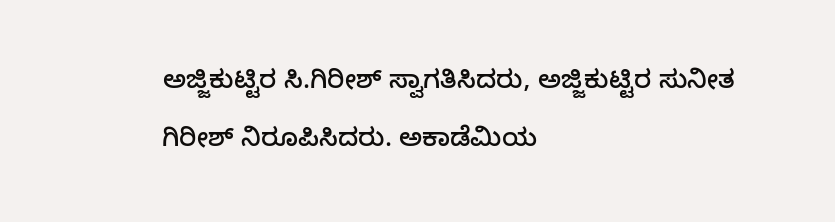ಅಜ್ಜಿಕುಟ್ಟಿರ ಸಿ.ಗಿರೀಶ್ ಸ್ವಾಗತಿಸಿದರು, ಅಜ್ಜಿಕುಟ್ಟಿರ ಸುನೀತ ಗಿರೀಶ್ ನಿರೂಪಿಸಿದರು. ಅಕಾಡೆಮಿಯ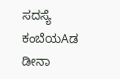ಸದಸ್ಯೆ ಕಂಬೆಯAಡ ಡೀನಾ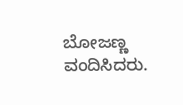ಬೋಜಣ್ಣ ವಂದಿಸಿದರು.